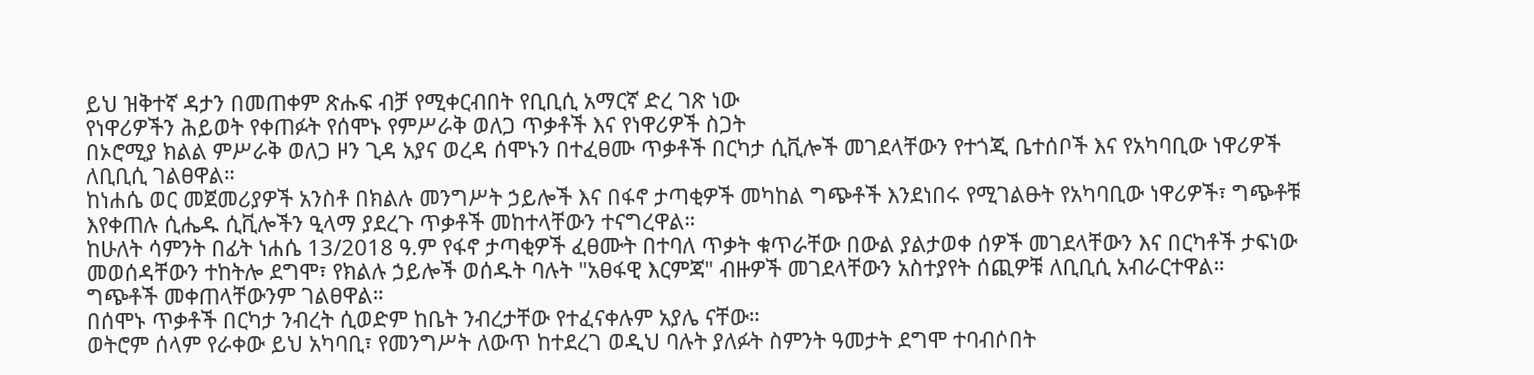ይህ ዝቅተኛ ዳታን በመጠቀም ጽሑፍ ብቻ የሚቀርብበት የቢቢሲ አማርኛ ድረ ገጽ ነው
የነዋሪዎችን ሕይወት የቀጠፉት የሰሞኑ የምሥራቅ ወለጋ ጥቃቶች እና የነዋሪዎች ስጋት
በኦሮሚያ ክልል ምሥራቅ ወለጋ ዞን ጊዳ አያና ወረዳ ሰሞኑን በተፈፀሙ ጥቃቶች በርካታ ሲቪሎች መገደላቸውን የተጎጂ ቤተሰቦች እና የአካባቢው ነዋሪዎች ለቢቢሲ ገልፀዋል።
ከነሐሴ ወር መጀመሪያዎች አንስቶ በክልሉ መንግሥት ኃይሎች እና በፋኖ ታጣቂዎች መካከል ግጭቶች እንደነበሩ የሚገልፁት የአካባቢው ነዋሪዎች፣ ግጭቶቹ እየቀጠሉ ሲሔዱ ሲቪሎችን ዒላማ ያደረጉ ጥቃቶች መከተላቸውን ተናግረዋል።
ከሁለት ሳምንት በፊት ነሐሴ 13/2018 ዓ.ም የፋኖ ታጣቂዎች ፈፀሙት በተባለ ጥቃት ቁጥራቸው በውል ያልታወቀ ሰዎች መገደላቸውን እና በርካቶች ታፍነው መወሰዳቸውን ተከትሎ ደግሞ፣ የክልሉ ኃይሎች ወሰዱት ባሉት "አፀፋዊ እርምጃ" ብዙዎች መገደላቸውን አስተያየት ሰጪዎቹ ለቢቢሲ አብራርተዋል።
ግጭቶች መቀጠላቸውንም ገልፀዋል።
በሰሞኑ ጥቃቶች በርካታ ንብረት ሲወድም ከቤት ንብረታቸው የተፈናቀሉም አያሌ ናቸው።
ወትሮም ሰላም የራቀው ይህ አካባቢ፣ የመንግሥት ለውጥ ከተደረገ ወዲህ ባሉት ያለፉት ስምንት ዓመታት ደግሞ ተባብሶበት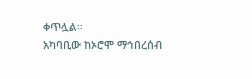ቀጥሏል።
አካባቢው ከኦሮሞ ማኅበረሰብ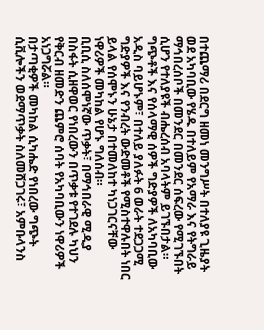በተጨማሪ በደርግ ዘመነ መንግሥት በተለያዩ ጊዜያት ወደ አካባቢው የሄዱ በተለይም የአማራ እና የትግራይ ማኅበረሰቦች በመንደር በመንደር ሰፍረው የሚገኙበት ሲሆን የተለያዩች ብሔረሰብ አባላትም ይገኙበታል።
ግጭቶች እና የሰላማዊ ሰዎች ግድያዎች ለአካባቢው አዲስ ባይሆኑም፣ በተለይ ያለፉት 6 ወራት ተደጋጋሚ ግድያዎች እና የንብረት ውድመቶች የሚስተዋሉበት ነበር ይላል የሰሞኑን ሁኔታ በተመለከተ ካነጋገርናቸው ነዋሪዎች መካከል የሆኑ ግለሰብ።
ቢቢሲ ስለሰሞነኛው ጥቃት፣ በማኅበራዊ ሚዲያ በስፋት ሲዘዋወር የነበረውን በጥቃቱ የተገደሉ ካህን የቅርብ ዘመድን ጨምሮ ሰባት የአካባቢውን ነዋሪዎች አነጋግሯል።
በታጣቂዎች መካከል ሲካሔድ የነበረው ግጭት ሲቪሎችን ወደማጥቃት ስለመሸጋገሩ፣ አምቡላንስ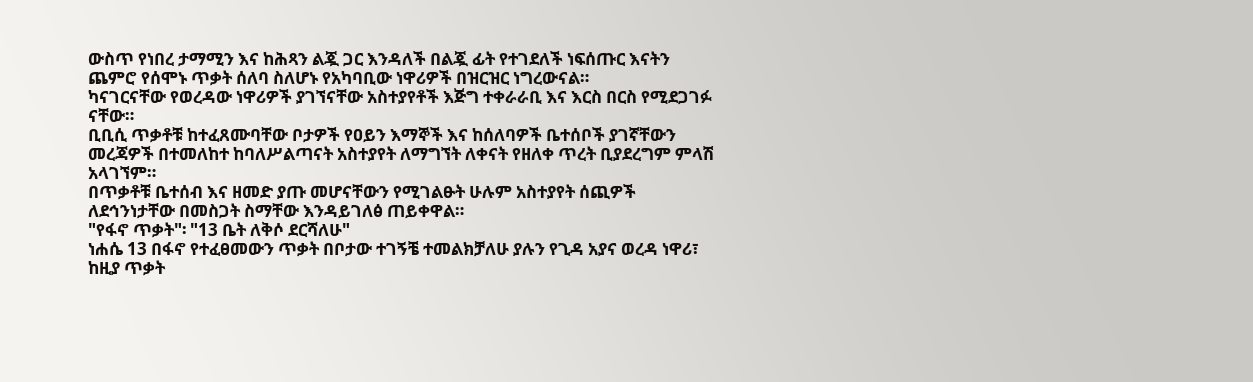ውስጥ የነበረ ታማሚን እና ከሕጻን ልጇ ጋር እንዳለች በልጇ ፊት የተገደለች ነፍሰጡር እናትን ጨምሮ የሰሞኑ ጥቃት ሰለባ ስለሆኑ የአካባቢው ነዋሪዎች በዝርዝር ነግረውናል።
ካናገርናቸው የወረዳው ነዋሪዎች ያገኘናቸው አስተያየቶች እጅግ ተቀራራቢ እና እርስ በርስ የሚደጋገፉ ናቸው።
ቢቢሲ ጥቃቶቹ ከተፈጸሙባቸው ቦታዎች የዐይን እማኞች እና ከሰለባዎች ቤተሰቦች ያገኛቸውን መረጃዎች በተመለከተ ከባለሥልጣናት አስተያየት ለማግኘት ለቀናት የዘለቀ ጥረት ቢያደረግም ምላሽ አላገኘም።
በጥቃቶቹ ቤተሰብ እና ዘመድ ያጡ መሆናቸውን የሚገልፁት ሁሉም አስተያየት ሰጪዎች ለደኅንነታቸው በመስጋት ስማቸው እንዳይገለፅ ጠይቀዋል።
"የፋኖ ጥቃት"፡ "13 ቤት ለቅሶ ደርሻለሁ"
ነሐሴ 13 በፋኖ የተፈፀመውን ጥቃት በቦታው ተገኝቼ ተመልክቻለሁ ያሉን የጊዳ አያና ወረዳ ነዋሪ፣ ከዚያ ጥቃት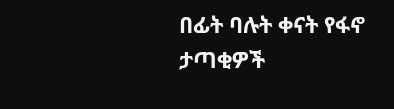በፊት ባሉት ቀናት የፋኖ ታጣቂዎች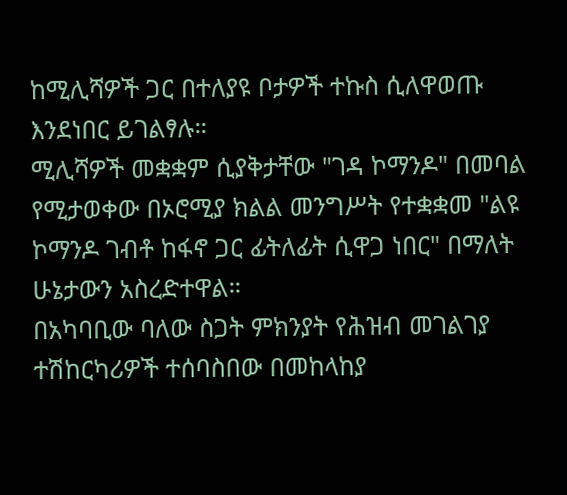ከሚሊሻዎች ጋር በተለያዩ ቦታዎች ተኩስ ሲለዋወጡ እንደነበር ይገልፃሉ።
ሚሊሻዎች መቋቋም ሲያቅታቸው "ገዳ ኮማንዶ" በመባል የሚታወቀው በኦሮሚያ ክልል መንግሥት የተቋቋመ "ልዩ ኮማንዶ ገብቶ ከፋኖ ጋር ፊትለፊት ሲዋጋ ነበር" በማለት ሁኔታውን አስረድተዋል።
በአካባቢው ባለው ስጋት ምክንያት የሕዝብ መገልገያ ተሽከርካሪዎች ተሰባስበው በመከላከያ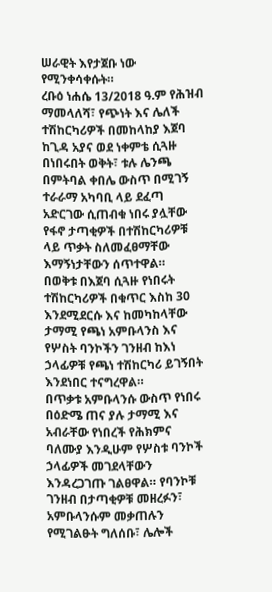ሠራዊት እየታጀቡ ነው የሚንቀሳቀሱት።
ረቡዕ ነሐሴ 13/2018 ዓ.ም የሕዝብ ማመላለሻ፣ የጭነት እና ሌለች ተሽከርካሪዎች በመከላከያ እጀባ ከጊዳ አያና ወደ ነቀምቴ ሲጓዙ በነበሩበት ወቅት፣ ቱሉ ሌንጫ በምትባል ቀበሌ ውስጥ በሚገኝ ተራራማ አካባቢ ላይ ደፈጣ አድርገው ሲጠብቁ ነበሩ ያሏቸው የፋኖ ታጣቂዎች በተሽከርካሪዎቹ ላይ ጥቃት ስለመፈፀማቸው እማኝነታቸውን ሰጥተዋል።
በወቅቱ በእጀባ ሲጓዙ የነበሩት ተሽከርካሪዎች በቁጥር እስከ 30 እንደሚደርሱ እና ከመካከላቸው ታማሚ የጫነ አምቡላንስ እና የሦስት ባንኮችን ገንዘብ ከእነ ኃላፊዎቹ የጫነ ተሽከርካሪ ይገኝበት እንደነበር ተናግረዋል።
በጥቃቱ አምቡላንሱ ውስጥ የነበሩ በዕድሜ ጠና ያሉ ታማሚ እና አብራቸው የነበረች የሕክምና ባለሙያ እንዲሁም የሦስቱ ባንኮች ኃላፊዎች መገደላቸውን እንዳረጋገጡ ገልፀዋል። የባንኮቹ ገንዘብ በታጣቂዎቹ መዘረፉን፣ አምቡላንሱም መቃጠሉን የሚገልፁት ግለሰቡ፣ ሌሎች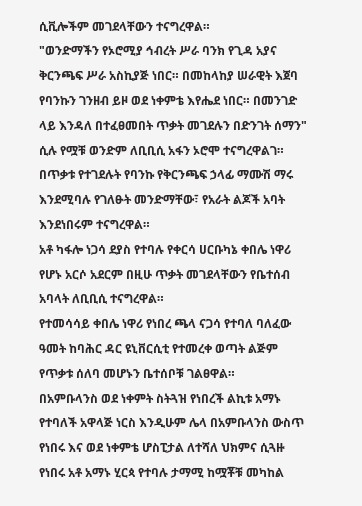ሲቪሎችም መገደላቸውን ተናግረዋል።
"ወንድማችን የኦሮሚያ ኅብረት ሥራ ባንክ የጊዳ አያና ቅርንጫፍ ሥራ አስኪያጅ ነበር። በመከላከያ ሠራዊት እጀባ የባንኩን ገንዘብ ይዞ ወደ ነቀምቴ እየሔደ ነበር። በመንገድ ላይ እንዳለ በተፈፀመበት ጥቃት መገደሉን በድንገት ሰማን" ሲሉ የሟቹ ወንድም ለቢቢሲ አፋን ኦሮሞ ተናግረዋልገ።
በጥቃቱ የተገደሉት የባንኩ የቅርንጫፍ ኃላፊ ማሙሽ ማሩ እንደሚባሉ የገለፁት መንድማቸው፣ የአራት ልጆች አባት እንደነበሩም ተናግረዋል።
አቶ ካፋሎ ነጋሳ ደያስ የተባሉ የቀርሳ ሀርቡካኔ ቀበሌ ነዋሪ የሆኑ አርሶ አደርም በዚሁ ጥቃት መገደላቸውን የቤተሰብ አባላት ለቢቢሲ ተናግረዋል።
የተመሳሳይ ቀበሌ ነዋሪ የነበረ ጫላ ናጋሳ የተባለ ባለፈው ዓመት ከባሕር ዳር ዩኒቨርሲቲ የተመረቀ ወጣት ልጅም የጥቃቱ ሰለባ መሆኑን ቤተሰቦቹ ገልፀዋል።
በአምቡላንስ ወደ ነቀምት ስትጓዝ የነበረች ልኪቱ አማኑ የተባለች አዋላጅ ነርስ እንዲሁም ሌላ በአምቡላንስ ውስጥ የነበሩ እና ወደ ነቀምቴ ሆስፒታል ለተሻለ ህክምና ሲጓዙ የነበሩ አቶ አማኑ ሂርጳ የተባሉ ታማሚ ከሟቾቹ መካከል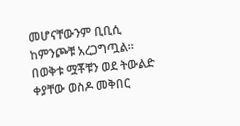መሆናቸውንም ቢቢሲ ከምንጮቹ አረጋግጧል።
በወቅቱ ሟቾቹን ወደ ትውልድ ቀያቸው ወስዶ መቅበር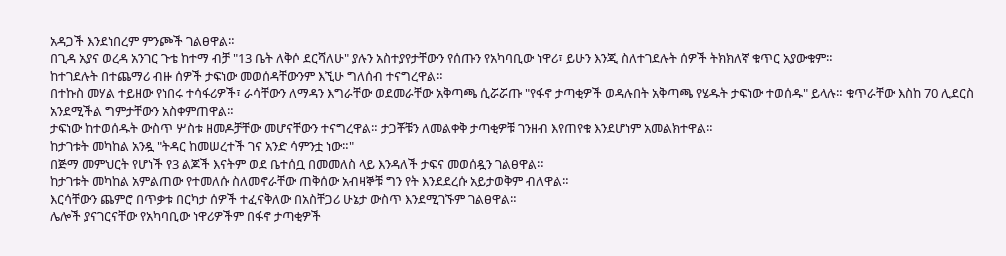አዳጋች እንደነበረም ምንጮች ገልፀዋል።
በጊዳ አያና ወረዳ አንገር ጉቴ ከተማ ብቻ "13 ቤት ለቅሶ ደርሻለሁ" ያሉን አስተያየታቸውን የሰጡን የአካባቢው ነዋሪ፣ ይሁን እንጂ ስለተገደሉት ሰዎች ትክክለኛ ቁጥር አያውቁም።
ከተገደሉት በተጨማሪ ብዙ ሰዎች ታፍነው መወሰዳቸውንም እኚሁ ግለሰብ ተናግረዋል።
በተኩስ መሃል ተይዘው የነበሩ ተሳፋሪዎች፣ ራሳቸውን ለማዳን እግራቸው ወደመራቸው አቅጣጫ ሲሯሯጡ "የፋኖ ታጣቂዎች ወዳሉበት አቅጣጫ የሄዱት ታፍነው ተወሰዱ" ይላሉ። ቁጥራቸው እስከ 70 ሊደርስ አንደሚችል ግምታቸውን አስቀምጠዋል።
ታፍነው ከተወሰዱት ውስጥ ሦስቱ ዘመዶቻቸው መሆናቸውን ተናግረዋል። ታጋቾቹን ለመልቀቅ ታጣቂዎቹ ገንዘብ እየጠየቁ እንደሆነም አመልክተዋል።
ከታገቱት መካከል አንዷ "ትዳር ከመሠረተች ገና አንድ ሳምንቷ ነው።"
በጅማ መምህርት የሆነች የ3 ልጆች እናትም ወደ ቤተሰቧ በመመለስ ላይ እንዳለች ታፍና መወሰዷን ገልፀዋል።
ከታገቱት መካከል አምልጠው የተመለሱ ስለመኖራቸው ጠቅሰው አብዛኞቹ ግን የት እንደደረሱ አይታወቅም ብለዋል።
እርሳቸውን ጨምሮ በጥቃቱ በርካታ ሰዎች ተፈናቅለው በአስቸጋሪ ሁኔታ ውስጥ እንደሚገኙም ገልፀዋል።
ሌሎች ያናገርናቸው የአካባቢው ነዋሪዎችም በፋኖ ታጣቂዎች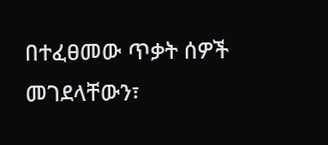በተፈፀመው ጥቃት ሰዎች መገደላቸውን፣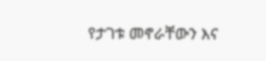የታገቱ መኖራቸውን እና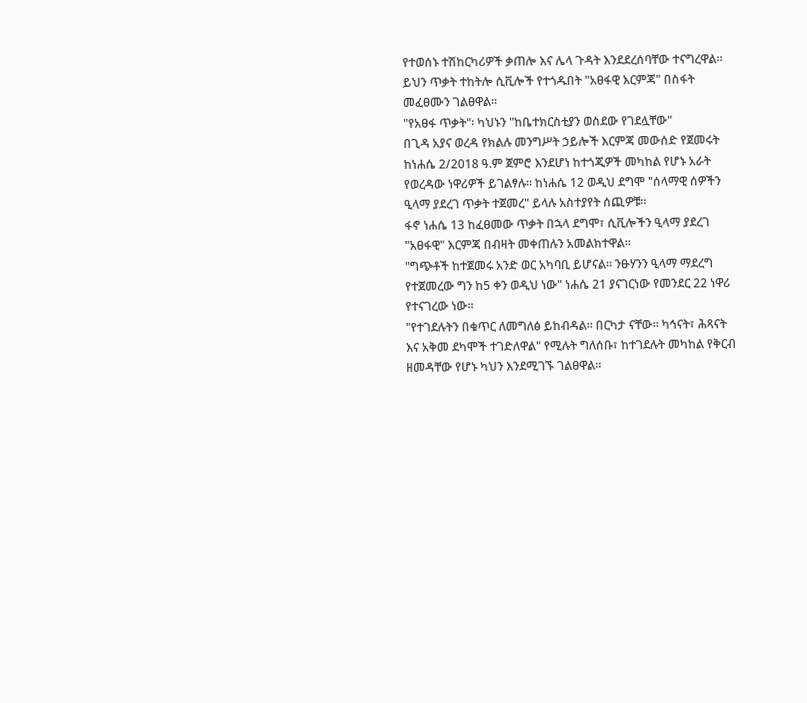የተወሰኑ ተሽከርካሪዎች ቃጠሎ እና ሌላ ጉዳት እንደደረሰባቸው ተናግረዋል።
ይህን ጥቃት ተከትሎ ሲቪሎች የተጎዱበት "አፀፋዊ እርምጃ" በስፋት መፈፀሙን ገልፀዋል።
"የአፀፋ ጥቃት"፡ ካህኑን "ከቤተክርስቲያን ወስደው የገደሏቸው"
በጊዳ አያና ወረዳ የክልሉ መንግሥት ኃይሎች እርምጃ መውሰድ የጀመሩት ከነሐሴ 2/2018 ዓ.ም ጀምሮ እንደሆነ ከተጎጂዎች መካከል የሆኑ አራት የወረዳው ነዋሪዎች ይገልፃሉ። ከነሐሴ 12 ወዲህ ደግሞ "ሰላማዊ ሰዎችን ዒላማ ያደረገ ጥቃት ተጀመረ" ይላሉ አስተያየት ሰጪዎቹ።
ፋኖ ነሐሴ 13 ከፈፀመው ጥቃት በኋላ ደግሞ፣ ሲቪሎችን ዒላማ ያደረገ "አፀፋዊ" እርምጃ በብዛት መቀጠሉን አመልክተዋል።
"ግጭቶች ከተጀመሩ አንድ ወር አካባቢ ይሆናል። ንፁሃንን ዒላማ ማደረግ የተጀመረው ግን ከ5 ቀን ወዲህ ነው" ነሐሴ 21 ያናገርነው የመንደር 22 ነዋሪ የተናገረው ነው።
"የተገደሉትን በቁጥር ለመግለፅ ይከብዳል። በርካታ ናቸው። ካኅናት፣ ሕጻናት እና አቅመ ደካሞች ተገድለዋል" የሚሉት ግለሰቡ፣ ከተገደሉት መካከል የቅርብ ዘመዳቸው የሆኑ ካህን እንደሚገኙ ገልፀዋል።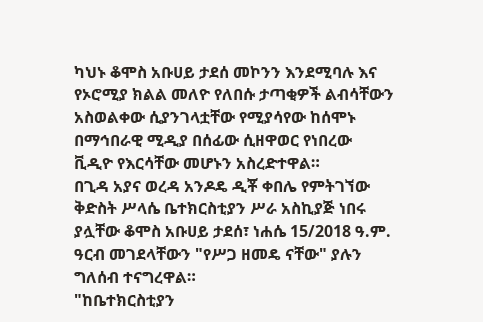ካህኑ ቆሞስ አቡሀይ ታደሰ መኮንን እንደሚባሉ እና የኦሮሚያ ክልል መለዮ የለበሱ ታጣቂዎች ልብሳቸውን አስወልቀው ሲያንገላቷቸው የሚያሳየው ከሰሞኑ በማኅበራዊ ሚዲያ በሰፊው ሲዘዋወር የነበረው ቪዲዮ የእርሳቸው መሆኑን አስረድተዋል።
በጊዳ አያና ወረዳ አንዶዴ ዲቾ ቀበሌ የምትገኘው ቅድስት ሥላሴ ቤተክርስቲያን ሥራ አስኪያጅ ነበሩ ያሏቸው ቆሞስ አቡሀይ ታደሰ፣ ነሐሴ 15/2018 ዓ.ም. ዓርብ መገደላቸውን "የሥጋ ዘመዴ ናቸው" ያሉን ግለሰብ ተናግረዋል።
"ከቤተክርስቲያን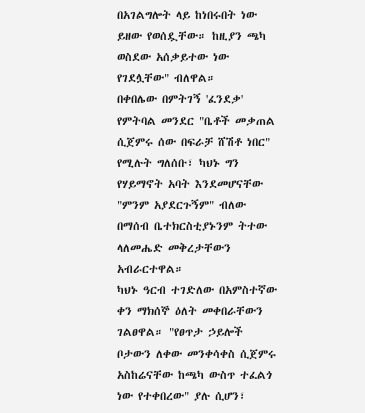በአገልግሎት ላይ ከነበሩበት ነው ይዘው የወሰዷቸው። ከዚያን ጫካ ወስደው አሰቃይተው ነው የገደሏቸው" ብለዋል።
በቀበሌው በምትገኝ 'ፈንደቃ' የምትባል መንደር "ቤቶች መቃጠል ሲጀምሩ ሰው በፍራቻ ሸሽቶ ነበር" የሚሉት ግለሰቡ፣ ካህኑ ግን የሃይማኖት አባት እንደመሆናቸው "ምንም አያደርጉኝም" ብለው በማሰብ ቤተክርስቲያኑንም ትተው ላለመሔድ መቅረታቸውን አብራርተዋል።
ካህኑ ዓርብ ተገድለው በአምስተኛው ቀን ማክሰኞ ዕለት መቀበራቸውን ገልፀዋል። "የፀጥታ ኃይሎች ቦታውን ለቀው መንቀሳቀስ ሲጀምሩ አስከሬናቸው ከጫካ ውስጥ ተፈልጎ ነው የተቀበረው" ያሉ ሲሆን፣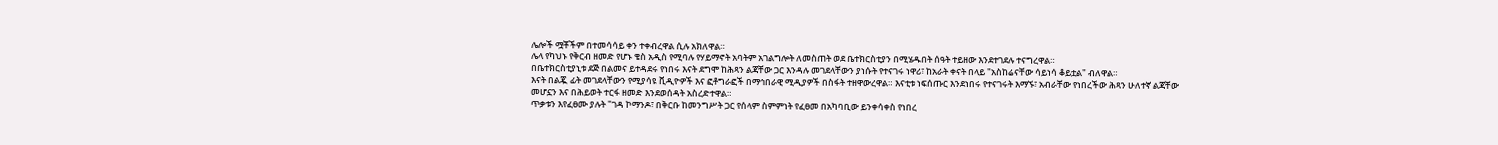ሌሎች ሟቾችም በተመሳሳይ ቀን ተቀብረዋል ሲሉ አክለዋል።
ሌላ የካህኑ የቅርብ ዘመድ የሆኑ ቄስ አዲስ የሚባሉ የሃይማኖት አባትም አገልግሎት ለመስጠት ወደ ቤተክርስቲያን በሚሄዱበት ሰዓት ተይዘው እንደተገደሉ ተናግረዋል።
በቤተክርስቲያኒቱ ደጅ በልመና ይተዳደሩ የነበሩ እናት ደግሞ ከሕጻን ልጃቸው ጋር እንዳሉ መገደላቸውን ያነሱት የተናገሩ ነዋሪ፣ ከአራት ቀናት በላይ "አስከሬናቸው ሳይነሳ ቆይቷል" ብለዋል።
እናት በልጇ ፊት መገደላቸውን የሚያሳዩ ቪዲዮዎች እና ፎቶግራፎች በማኅበራዊ ሚዲያዎች በስፋት ተዘዋውረዋል። እናቲቱ ነፍሰጡር እንደነበሩ የተናገሩት እማኙ፣ አብራቸው የነበረችው ሕጻን ሁለተኛ ልጃቸው መሆኗን እና በሕይወት ተርፋ ዘመድ እንደወሰዳት አስረድተዋል።
ጥቃቱን እየፈፀሙ ያሉት "ገዳ ኮማንዶ፣ በቅርቡ ከመንግሥት ጋር የሰላም ስምምነት የፈፀመ በአካባቢው ይንቀሳቀስ የነበረ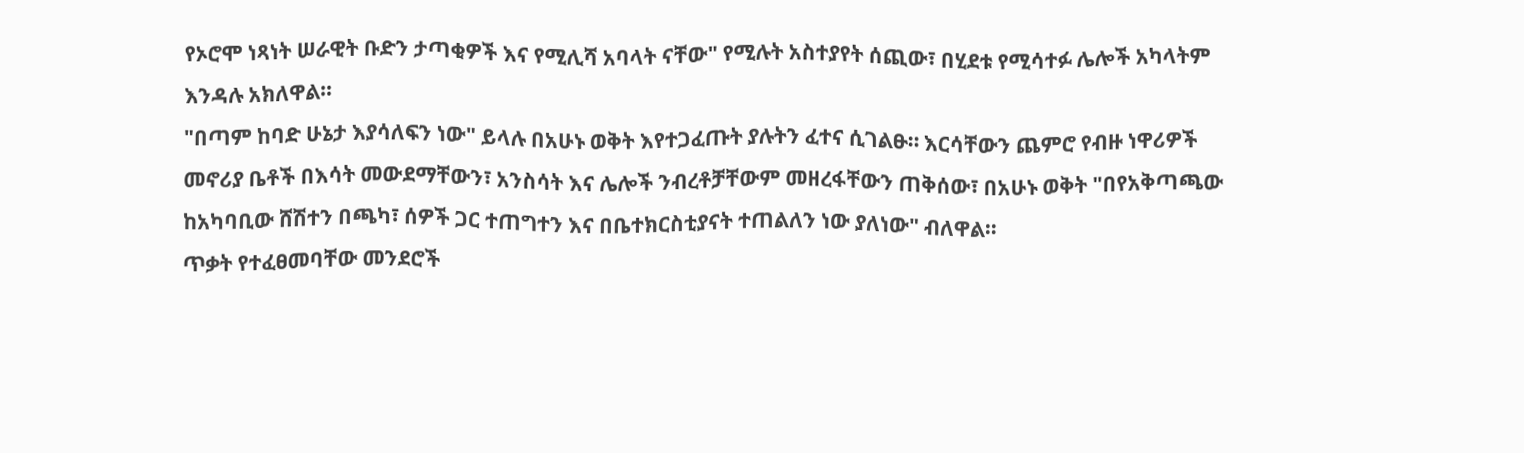የኦሮሞ ነጻነት ሠራዊት ቡድን ታጣቂዎች እና የሚሊሻ አባላት ናቸው" የሚሉት አስተያየት ሰጪው፣ በሂደቱ የሚሳተፉ ሌሎች አካላትም እንዳሉ አክለዋል።
"በጣም ከባድ ሁኔታ እያሳለፍን ነው" ይላሉ በአሁኑ ወቅት እየተጋፈጡት ያሉትን ፈተና ሲገልፁ። እርሳቸውን ጨምሮ የብዙ ነዋሪዎች መኖሪያ ቤቶች በእሳት መውደማቸውን፣ አንስሳት እና ሌሎች ንብረቶቻቸውም መዘረፋቸውን ጠቅሰው፣ በአሁኑ ወቅት "በየአቅጣጫው ከአካባቢው ሸሽተን በጫካ፣ ሰዎች ጋር ተጠግተን እና በቤተክርስቲያናት ተጠልለን ነው ያለነው" ብለዋል።
ጥቃት የተፈፀመባቸው መንደሮች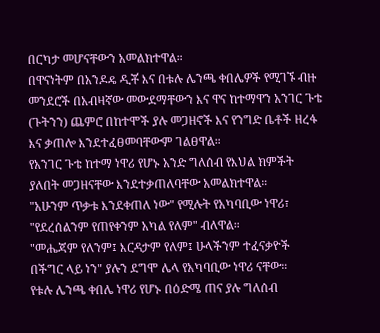በርካታ መሆናቸውን አመልክተዋል።
በዋናነትም በአንዶዴ ዲቾ እና በቱሉ ሌንጫ ቀበሌዎች የሚገኙ ብዙ መንደሮች በአብዛኛው መውደማቸውን እና ዋና ከተማዋን አንገር ጉቴ (ጉትንን) ጨምሮ በከተሞች ያሉ መጋዘኖች እና የንግድ ቤቶች ዘረፋ እና ቃጠሎ እንደተፈፀመባቸውም ገልፀዋል።
የአንገር ጉቴ ከተማ ነዋሪ የሆኑ አንድ ግለሰብ የእህል ክምችት ያለበት መጋዘናቸው እንደተቃጠለባቸው አመልክተዋል።
"አሁንም ጥቃቱ እንደቀጠለ ነው" የሚሉት የአካባቢው ነዋሪ፣ "የደረሰልንም የጠየቀንም አካል የለም" ብለዋል።
"መሔጃም የለንም፤ እርዳታም የለም፤ ሁላችንም ተፈናቃዮች በችግር ላይ ነን" ያሉን ደግሞ ሌላ የአካባቢው ነዋሪ ናቸው።
የቱሉ ሌንጫ ቀበሌ ነዋሪ የሆኑ በዕድሜ ጠና ያሉ ግለሰብ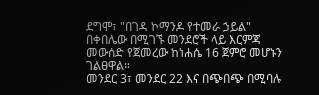ደግሞ፣ "በገዳ ኮማንዶ የተመራ ኃይል" በቀበሌው በሚገኙ መንደሮች ላይ እርምጃ መውሰድ የጀመረው ከነሐሴ 16 ጀምሮ መሆኑን ገልፀዋል።
መንደር 3፣ መንደር 22 እና በጭበጭ በሚባሉ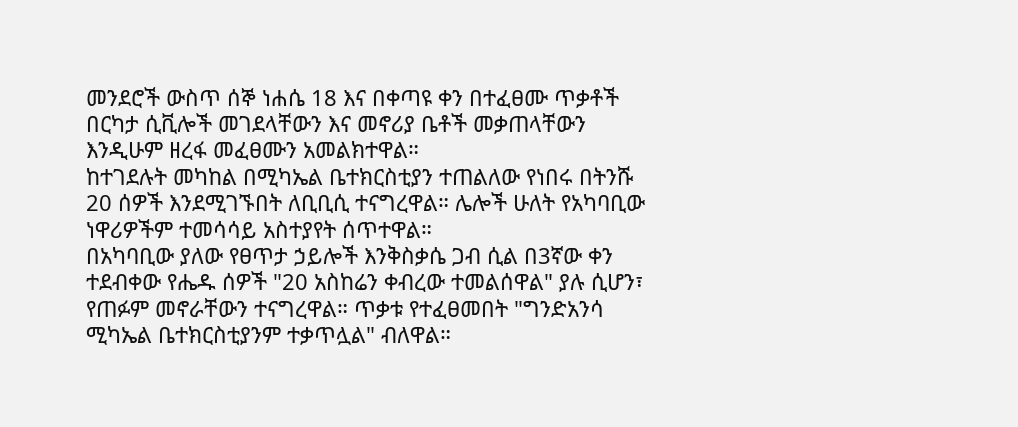መንደሮች ውስጥ ሰኞ ነሐሴ 18 እና በቀጣዩ ቀን በተፈፀሙ ጥቃቶች በርካታ ሲቪሎች መገደላቸውን እና መኖሪያ ቤቶች መቃጠላቸውን እንዲሁም ዘረፋ መፈፀሙን አመልክተዋል።
ከተገደሉት መካከል በሚካኤል ቤተክርስቲያን ተጠልለው የነበሩ በትንሹ 20 ሰዎች እንደሚገኙበት ለቢቢሲ ተናግረዋል። ሌሎች ሁለት የአካባቢው ነዋሪዎችም ተመሳሳይ አስተያየት ሰጥተዋል።
በአካባቢው ያለው የፀጥታ ኃይሎች እንቅስቃሴ ጋብ ሲል በ3ኛው ቀን ተደብቀው የሔዱ ሰዎች "20 አስከሬን ቀብረው ተመልሰዋል" ያሉ ሲሆን፣ የጠፉም መኖራቸውን ተናግረዋል። ጥቃቱ የተፈፀመበት "ግንድአንሳ ሚካኤል ቤተክርስቲያንም ተቃጥሏል" ብለዋል።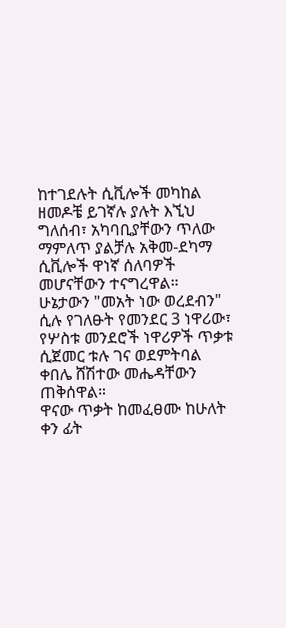ከተገደሉት ሲቪሎች መካከል ዘመዶቼ ይገኛሉ ያሉት እኚህ ግለሰብ፣ አካባቢያቸውን ጥለው ማምለጥ ያልቻሉ አቅመ-ደካማ ሲቪሎች ዋነኛ ሰለባዎች መሆናቸውን ተናግረዋል።
ሁኔታውን "መአት ነው ወረደብን" ሲሉ የገለፁት የመንደር 3 ነዋሪው፣ የሦስቱ መንደሮች ነዋሪዎች ጥቃቱ ሲጀመር ቱሉ ገና ወደምትባል ቀበሌ ሸሽተው መሔዳቸውን ጠቅሰዋል።
ዋናው ጥቃት ከመፈፀሙ ከሁለት ቀን ፊት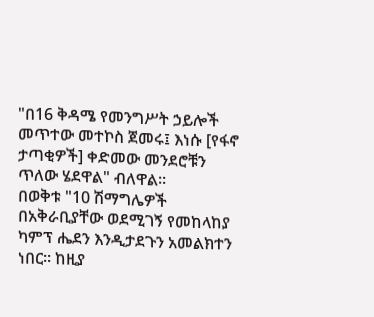"በ16 ቅዳሜ የመንግሥት ኃይሎች መጥተው መተኮስ ጀመሩ፤ እነሱ [የፋኖ ታጣቂዎች] ቀድመው መንደሮቹን ጥለው ሄደዋል" ብለዋል።
በወቅቱ "10 ሽማግሌዎች በአቅራቢያቸው ወደሚገኝ የመከላከያ ካምፕ ሔደን እንዲታደጉን አመልክተን ነበር። ከዚያ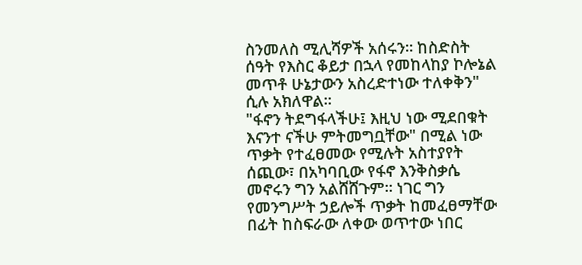ስንመለስ ሚሊሻዎች አሰሩን። ከስድስት ሰዓት የእስር ቆይታ በኋላ የመከላከያ ኮሎኔል መጥቶ ሁኔታውን አስረድተነው ተለቀቅን" ሲሉ አክለዋል።
"ፋኖን ትደግፋላችሁ፤ እዚህ ነው ሚደበቁት እናንተ ናችሁ ምትመግቧቸው" በሚል ነው ጥቃት የተፈፀመው የሚሉት አስተያየት ሰጪው፣ በአካባቢው የፋኖ እንቅስቃሴ መኖሩን ግን አልሸሸጉም። ነገር ግን የመንግሥት ኃይሎች ጥቃት ከመፈፀማቸው በፊት ከስፍራው ለቀው ወጥተው ነበር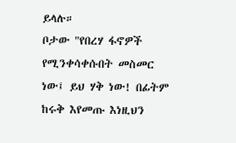ይላሉ።
ቦታው "የበረሃ ፋኖዎች የሚንቀሳቀሱበት መስመር ነው፤ ይህ ሃቅ ነው! በፊትም ከሩቅ እየመጡ እነዚህን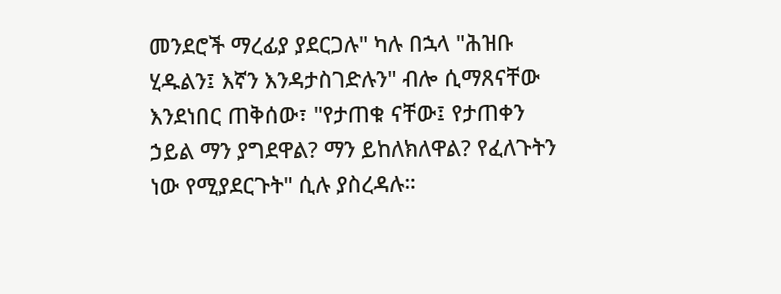መንደሮች ማረፊያ ያደርጋሉ" ካሉ በኋላ "ሕዝቡ ሂዱልን፤ እኛን እንዳታስገድሉን" ብሎ ሲማጸናቸው እንደነበር ጠቅሰው፣ "የታጠቁ ናቸው፤ የታጠቀን ኃይል ማን ያግደዋል? ማን ይከለክለዋል? የፈለጉትን ነው የሚያደርጉት" ሲሉ ያስረዳሉ።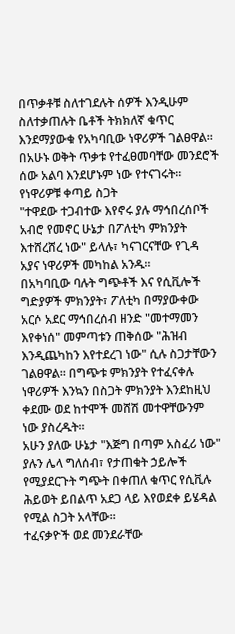በጥቃቶቹ ስለተገደሉት ሰዎች እንዲሁም ስለተቃጠሉት ቤቶች ትክክለኛ ቁጥር እንደማያውቁ የአካባቢው ነዋሪዎች ገልፀዋል።
በአሁኑ ወቅት ጥቃቱ የተፈፀመባቸው መንደሮች ሰው አልባ እንደሆኑም ነው የተናገሩት።
የነዋሪዎቹ ቀጣይ ስጋት
"ተዋደው ተጋብተው እየኖሩ ያሉ ማኅበረሰቦች አብሮ የመኖር ሁኔታ በፖለቲካ ምክንያት እተሸረሸረ ነው" ይላሉ፣ ካናገርናቸው የጊዳ አያና ነዋሪዎች መካከል አንዱ።
በአካባቢው ባሉት ግጭቶች እና የሲቪሎች ግድያዎች ምክንያት፣ ፖለቲካ በማያውቀው አርሶ አደር ማኅበረሰብ ዘንድ "መተማመን እየቀነሰ" መምጣቱን ጠቅሰው "ሕዝብ እንዲጨካከን እየተደረገ ነው" ሲሉ ስጋታቸውን ገልፀዋል። በግጭቱ ምክንያት የተፈናቀሉ ነዋሪዎች እንኳን በስጋት ምክንያት እንደከዚህ ቀደሙ ወደ ከተሞች መሸሽ መተዋቸውንም ነው ያስረዱት።
አሁን ያለው ሁኔታ "እጅግ በጣም አስፈሪ ነው" ያሉን ሌላ ግለሰብ፣ የታጠቁት ኃይሎች የሚያደርጉት ግጭት በቀጠለ ቁጥር የሲቪሉ ሕይወት ይበልጥ አደጋ ላይ እየወደቀ ይሄዳል የሚል ስጋት አላቸው።
ተፈናቃዮች ወደ መንደራቸው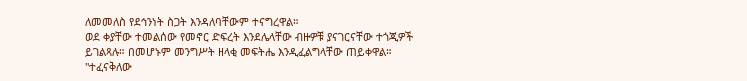ለመመለስ የደኅንነት ስጋት እንዳለባቸውም ተናግረዋል።
ወደ ቀያቸው ተመልሰው የመኖር ድፍረት እንደሌላቸው ብዙዎቹ ያናገርናቸው ተጎጂዎች ይገልጻሉ። በመሆኑም መንግሥት ዘላቂ መፍትሔ እንዲፈልግላቸው ጠይቀዋል።
"ተፈናቅለው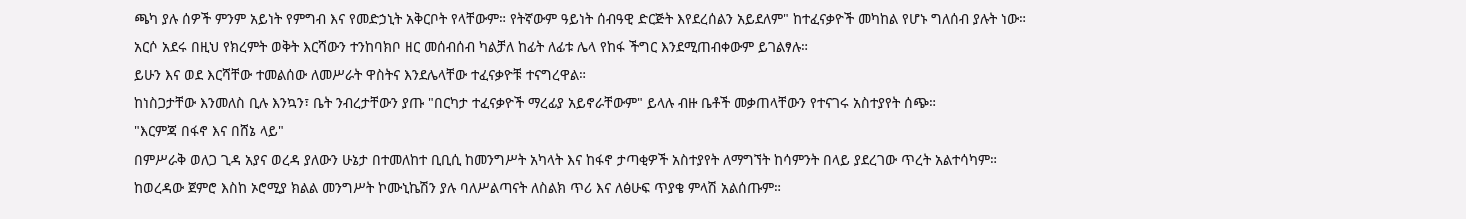ጫካ ያሉ ሰዎች ምንም አይነት የምግብ እና የመድኃኒት አቅርቦት የላቸውም። የትኛውም ዓይነት ሰብዓዊ ድርጅት እየደረሰልን አይደለም" ከተፈናቃዮች መካከል የሆኑ ግለሰብ ያሉት ነው።
አርሶ አደሩ በዚህ የክረምት ወቅት እርሻውን ተንከባክቦ ዘር መሰብሰብ ካልቻለ ከፊት ለፊቱ ሌላ የከፋ ችግር እንደሚጠብቀውም ይገልፃሉ።
ይሁን እና ወደ እርሻቸው ተመልሰው ለመሥራት ዋስትና እንደሌላቸው ተፈናቃዮቹ ተናግረዋል።
ከነስጋታቸው እንመለስ ቢሉ እንኳን፣ ቤት ንብረታቸውን ያጡ "በርካታ ተፈናቃዮች ማረፊያ አይኖራቸውም" ይላሉ ብዙ ቤቶች መቃጠላቸውን የተናገሩ አስተያየት ሰጭ።
"እርምጃ በፋኖ እና በሸኔ ላይ"
በምሥራቅ ወለጋ ጊዳ አያና ወረዳ ያለውን ሁኔታ በተመለከተ ቢቢሲ ከመንግሥት አካላት እና ከፋኖ ታጣቂዎች አስተያየት ለማግኘት ከሳምንት በላይ ያደረገው ጥረት አልተሳካም።
ከወረዳው ጀምሮ እስከ ኦሮሚያ ክልል መንግሥት ኮሙኒኬሽን ያሉ ባለሥልጣናት ለስልክ ጥሪ እና ለፅሁፍ ጥያቄ ምላሽ አልሰጡም።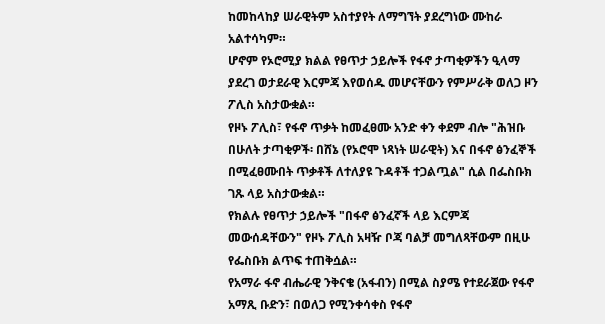ከመከላከያ ሠራዊትም አስተያየት ለማግኘት ያደረግነው ሙከራ አልተሳካም።
ሆኖም የኦሮሚያ ክልል የፀጥታ ኃይሎች የፋኖ ታጣቂዎችን ዒላማ ያደረገ ወታደራዊ እርምጃ እየወሰዱ መሆናቸውን የምሥራቅ ወለጋ ዞን ፖሊስ አስታውቋል።
የዞኑ ፖሊስ፣ የፋኖ ጥቃት ከመፈፀሙ አንድ ቀን ቀደም ብሎ "ሕዝቡ በሁለት ታጣቂዎች፡ በሸኔ (የኦሮሞ ነጻነት ሠራዊት) እና በፋኖ ፅንፈኞች በሚፈፀሙበት ጥቃቶች ለተለያዩ ጉዳቶች ተጋልጧል" ሲል በፌስቡክ ገጹ ላይ አስታውቋል።
የክልሉ የፀጥታ ኃይሎች "በፋኖ ፅንፈኛች ላይ እርምጃ መውሰዳቸውን" የዞኑ ፖሊስ አዛዥ ቦጃ ባልቻ መግለጻቸውም በዚሁ የፌስቡክ ልጥፍ ተጠቅሷል።
የአማራ ፋኖ ብሔራዊ ንቅናቄ (አፋብን) በሚል ስያሜ የተደራጀው የፋኖ አማጺ ቡድን፣ በወለጋ የሚንቀሳቀስ የፋኖ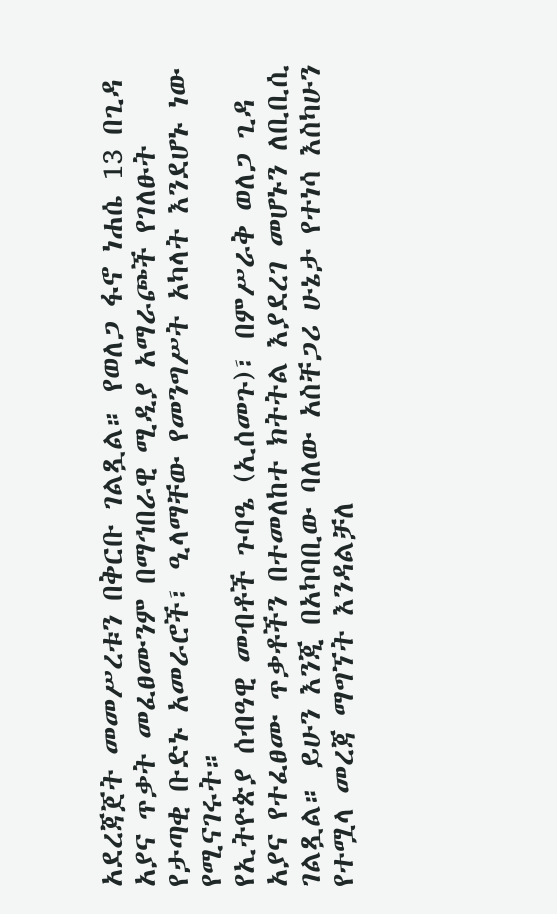አደረጃጀት መመሥረቱን በቅርቡ ገልጿል። የወለጋ ፋኖ ነሐሴ 13 በጊዳ አያና ጥቃት መፈፀሙንም በማኅበራዊ ሚዲያ አማራጮች የገለፁት የታጣቂ ቡድኑ አመራሮች፣ ዒላማቸው የመንግሥት አካላት እንደሆኑ ነው የሚናገሩት።
የኢትዮጵያ ሰብዓዊ መብቶች ጉባዔ (ኢሰመጉ)፣ በምሥራቅ ወለጋ ጊዳ አያና የተፈፀሙ ጥቃቶችን በተመለከተ ክትትል እያደረገ መሆኑን ለቢቢሲ ገልጿል። ይሁን እንጂ በአካባቢው ባለው አስቸጋሪ ሁኔታ የተነሳ እስካሁን የተሟላ መረጃ ማግኘት እንዳልቻለ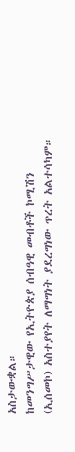አስታውቋል።
ከመንግሥታዊው የኢትዮጵያ ሰብዓዊ መብቶች ኮሚሽን (ኢሰመኮ) አስተያየት ለማግነት ያደረግነው ጥረት አልተሳካም።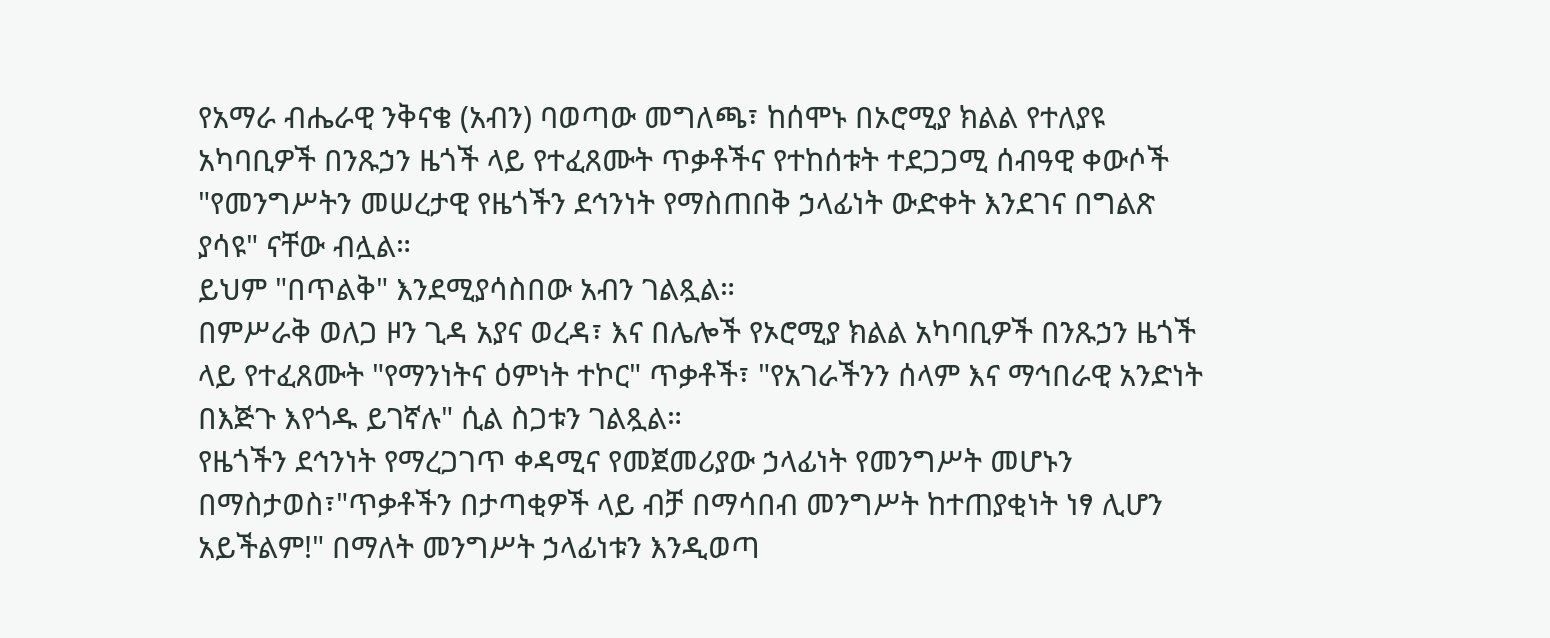የአማራ ብሔራዊ ንቅናቄ (አብን) ባወጣው መግለጫ፣ ከሰሞኑ በኦሮሚያ ክልል የተለያዩ አካባቢዎች በንጹኃን ዜጎች ላይ የተፈጸሙት ጥቃቶችና የተከሰቱት ተደጋጋሚ ሰብዓዊ ቀውሶች "የመንግሥትን መሠረታዊ የዜጎችን ደኅንነት የማስጠበቅ ኃላፊነት ውድቀት እንደገና በግልጽ ያሳዩ" ናቸው ብሏል።
ይህም "በጥልቅ" እንደሚያሳስበው አብን ገልጿል።
በምሥራቅ ወለጋ ዞን ጊዳ አያና ወረዳ፣ እና በሌሎች የኦሮሚያ ክልል አካባቢዎች በንጹኃን ዜጎች ላይ የተፈጸሙት "የማንነትና ዕምነት ተኮር" ጥቃቶች፣ "የአገራችንን ሰላም እና ማኅበራዊ አንድነት በእጅጉ እየጎዱ ይገኛሉ" ሲል ስጋቱን ገልጿል።
የዜጎችን ደኅንነት የማረጋገጥ ቀዳሚና የመጀመሪያው ኃላፊነት የመንግሥት መሆኑን በማስታወስ፣"ጥቃቶችን በታጣቂዎች ላይ ብቻ በማሳበብ መንግሥት ከተጠያቂነት ነፃ ሊሆን አይችልም!" በማለት መንግሥት ኃላፊነቱን እንዲወጣ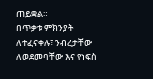ጠይቋል።
በጥቃቱ ምክንያት ለተፈናቀሉ፣ ንብረታቸው ለወደመባቸው እና የነፍስ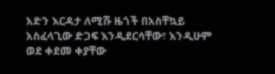አድን እርዳታ ለሚሹ ዜጎች በአስቸኳይ አስፈላጊው ድጋፍ እንዲደርሳቸው፣ እንዲሁም ወደ ቀደመ ቀያቸው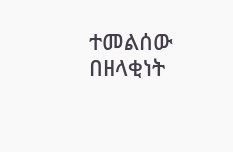ተመልሰው በዘላቂነት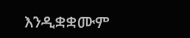እንዲቋቋሙም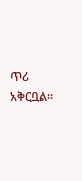ጥሪ አቅርቧል።